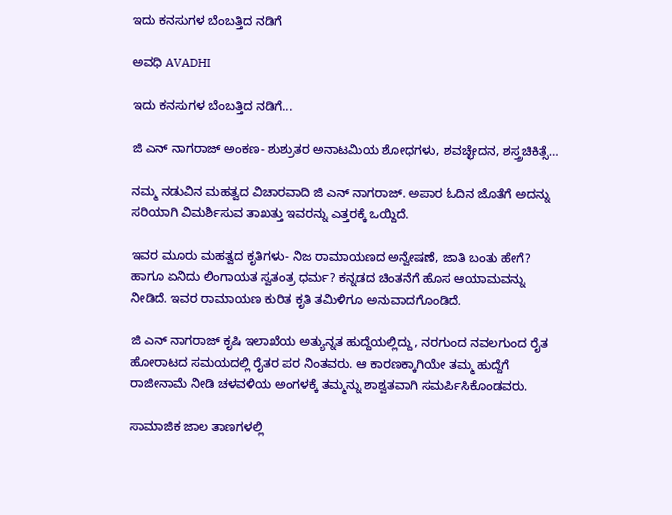ಇದು ಕನಸುಗಳ ಬೆಂಬತ್ತಿದ ನಡಿಗೆ‍

ಅವಧಿ AVADHI

ಇದು ಕನಸುಗಳ ಬೆಂಬತ್ತಿದ ನಡಿಗೆ...

ಜಿ ಎನ್ ನಾಗರಾಜ್ ಅಂಕಣ- ಶುಶ್ರುತರ ಅನಾಟಮಿಯ ಶೋಧಗಳು, ಶವಚ್ಛೇದನ, ಶಸ್ತ್ರಚಿಕಿತ್ಸೆ…

ನಮ್ಮ ನಡುವಿನ ಮಹತ್ವದ ವಿಚಾರವಾದಿ ಜಿ ಎನ್ ನಾಗರಾಜ್. ಅಪಾರ ಓದಿನ ಜೊತೆಗೆ ಅದನ್ನು ಸರಿಯಾಗಿ ವಿಮರ್ಶಿಸುವ ತಾಖತ್ತು ಇವರನ್ನು ಎತ್ತರಕ್ಕೆ ಒಯ್ದಿದೆ.

ಇವರ ಮೂರು ಮಹತ್ವದ ಕೃತಿಗಳು- ನಿಜ ರಾಮಾಯಣದ ಅನ್ವೇಷಣೆ, ಜಾತಿ ಬಂತು ಹೇಗೆ? ಹಾಗೂ ಏನಿದು ಲಿಂಗಾಯತ ಸ್ವತಂತ್ರ ಧರ್ಮ? ಕನ್ನಡದ ಚಿಂತನೆಗೆ ಹೊಸ ಆಯಾಮವನ್ನು ನೀಡಿದೆ. ಇವರ ರಾಮಾಯಣ ಕುರಿತ ಕೃತಿ ತಮಿಳಿಗೂ ಅನುವಾದಗೊಂಡಿದೆ.

ಜಿ ಎನ್ ನಾಗರಾಜ್ ಕೃಷಿ ಇಲಾಖೆಯ ಅತ್ಯುನ್ನತ ಹುದ್ದೆಯಲ್ಲಿದ್ದು, ನರಗುಂದ ನವಲಗುಂದ ರೈತ ಹೋರಾಟದ ಸಮಯದಲ್ಲಿ ರೈತರ ಪರ ನಿಂತವರು. ಆ ಕಾರಣಕ್ಕಾಗಿಯೇ ತಮ್ಮ ಹುದ್ದೆಗೆ ರಾಜೀನಾಮೆ ನೀಡಿ ಚಳವಳಿಯ ಅಂಗಳಕ್ಕೆ ತಮ್ಮನ್ನು ಶಾಶ್ವತವಾಗಿ ಸಮರ್ಪಿಸಿಕೊಂಡವರು.

ಸಾಮಾಜಿಕ ಜಾಲ ತಾಣಗಳಲ್ಲಿ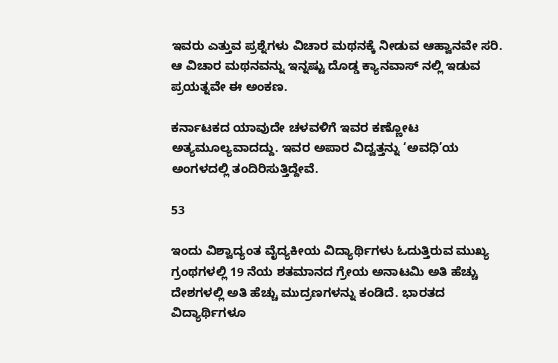ಇವರು ಎತ್ತುವ ಪ್ರಶ್ನೆಗಳು ವಿಚಾರ ಮಥನಕ್ಕೆ ನೀಡುವ ಆಹ್ವಾನವೇ ಸರಿ. ಆ ವಿಚಾರ ಮಥನವನ್ನು ಇನ್ನಷ್ಟು ದೊಡ್ಡ ಕ್ಯಾನವಾಸ್ ನಲ್ಲಿ ಇಡುವ ಪ್ರಯತ್ನವೇ ಈ ಅಂಕಣ.

ಕರ್ನಾಟಕದ ಯಾವುದೇ ಚಳವಳಿಗೆ ಇವರ ಕಣ್ಣೋಟ ಅತ್ಯಮೂಲ್ಯವಾದದ್ದು. ಇವರ ಅಪಾರ ವಿದ್ವತ್ತನ್ನು ‘ಅವಧಿ’ಯ ಅಂಗಳದಲ್ಲಿ ತಂದಿರಿಸುತ್ತಿದ್ದೇವೆ.

53

ಇಂದು ವಿಶ್ವಾದ್ಯಂತ ವೈದ್ಯಕೀಯ ವಿದ್ಯಾರ್ಥಿಗಳು ಓದುತ್ತಿರುವ ಮುಖ್ಯ ಗ್ರಂಥಗಳಲ್ಲಿ 19 ನೆಯ ಶತಮಾನದ ಗ್ರೇಯ ಅನಾಟಮಿ ಅತಿ ಹೆಚ್ಚು ದೇಶಗಳಲ್ಲಿ ಅತಿ ಹೆಚ್ಚು ಮುದ್ರಣಗಳನ್ನು ಕಂಡಿದೆ. ಭಾರತದ ವಿದ್ಯಾರ್ಥಿಗಳೂ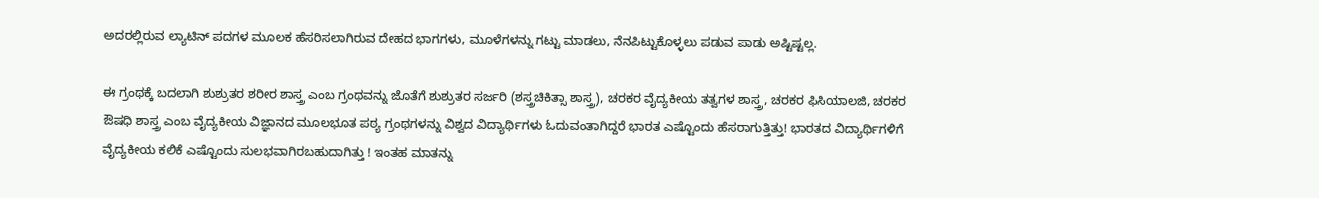ಅದರಲ್ಲಿರುವ ಲ್ಯಾಟಿನ್ ಪದಗಳ ಮೂಲಕ ಹೆಸರಿಸಲಾಗಿರುವ ದೇಹದ ಭಾಗಗಳು, ಮೂಳೆಗಳನ್ನು ಗಟ್ಟು ಮಾಡಲು, ನೆನಪಿಟ್ಟುಕೊಳ್ಳಲು ಪಡುವ ಪಾಡು ಅಷ್ಟಿಷ್ಟಲ್ಲ.

ಈ ಗ್ರಂಥಕ್ಕೆ ಬದಲಾಗಿ ಶುಶ್ರುತರ ಶರೀರ‌ ಶಾಸ್ತ್ರ ಎಂಬ ಗ್ರಂಥವನ್ನು ಜೊತೆಗೆ ಶುಶ್ರುತರ ಸರ್ಜರಿ (ಶಸ್ತ್ರಚಿಕಿತ್ಸಾ ಶಾಸ್ತ್ರ), ಚರಕರ ವೈದ್ಯಕೀಯ ತತ್ವಗಳ ಶಾಸ್ತ್ರ, ಚರಕರ ಫಿಸಿಯಾಲಜಿ, ಚರಕರ ಔಷಧಿ ಶಾಸ್ತ್ರ ಎಂಬ ವೈದ್ಯಕೀಯ ವಿಜ್ಞಾನದ ಮೂಲಭೂತ ಪಠ್ಯ ಗ್ರಂಥಗಳನ್ನು ವಿಶ್ವದ ವಿದ್ಯಾರ್ಥಿಗಳು ಓದುವಂತಾಗಿದ್ದರೆ ಭಾರತ ಎಷ್ಟೊಂದು ಹೆಸರಾಗುತ್ತಿತ್ತು! ಭಾರತದ ವಿದ್ಯಾರ್ಥಿಗಳಿಗೆ ವೈದ್ಯಕೀಯ ಕಲಿಕೆ ಎಷ್ಟೊಂದು ಸುಲಭವಾಗಿರಬಹುದಾಗಿತ್ತು ! ಇಂತಹ ಮಾತನ್ನು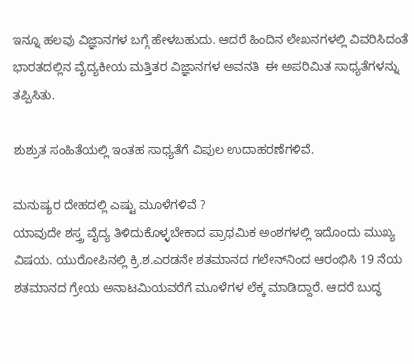ಇನ್ನೂ ಹಲವು ವಿಜ್ಞಾನಗಳ ಬಗ್ಗೆ ಹೇಳಬಹುದು. ಆದರೆ ಹಿಂದಿನ‌ ಲೇಖನಗಳಲ್ಲಿ ವಿವರಿಸಿದಂತೆ ಭಾರತದಲ್ಲಿನ ವೈದ್ಯಕೀಯ ಮತ್ತಿತರ ವಿಜ್ಞಾನಗಳ ಅವನತಿ  ಈ ಅಪರಿಮಿತ ಸಾಧ್ಯತೆಗಳನ್ನು ತಪ್ಪಿಸಿತು.

ಶುಶ್ರುತ ಸಂಹಿತೆಯಲ್ಲಿ ಇಂತಹ ಸಾಧ್ಯತೆಗೆ ವಿಪುಲ ಉದಾಹರಣೆಗಳಿವೆ.

ಮನುಷ್ಯರ ದೇಹದಲ್ಲಿ ಎಷ್ಟು ಮೂಳೆಗಳಿವೆ ?
ಯಾವುದೇ ಶಸ್ತ್ರ ವೈದ್ಯ ತಿಳಿದುಕೊಳ್ಳಬೇಕಾದ ಪ್ರಾಥಮಿಕ ಅಂಶಗಳಲ್ಲಿ ಇದೊಂದು ಮುಖ್ಯ ವಿಷಯ. ಯುರೋಪಿನಲ್ಲಿ ಕ್ರಿ.ಶ.ಎರಡನೇ ಶತಮಾನದ ಗಲೇನ್‌ನಿಂದ ಆರಂಭಿಸಿ 19 ನೆಯ ಶತಮಾನದ ಗ್ರೇ‌ಯ ಅನಾಟಮಿಯವರೆಗೆ ಮೂಳೆಗಳ ಲೆಕ್ಕ ಮಾಡಿದ್ದಾರೆ. ಆದರೆ ಬುದ್ಧ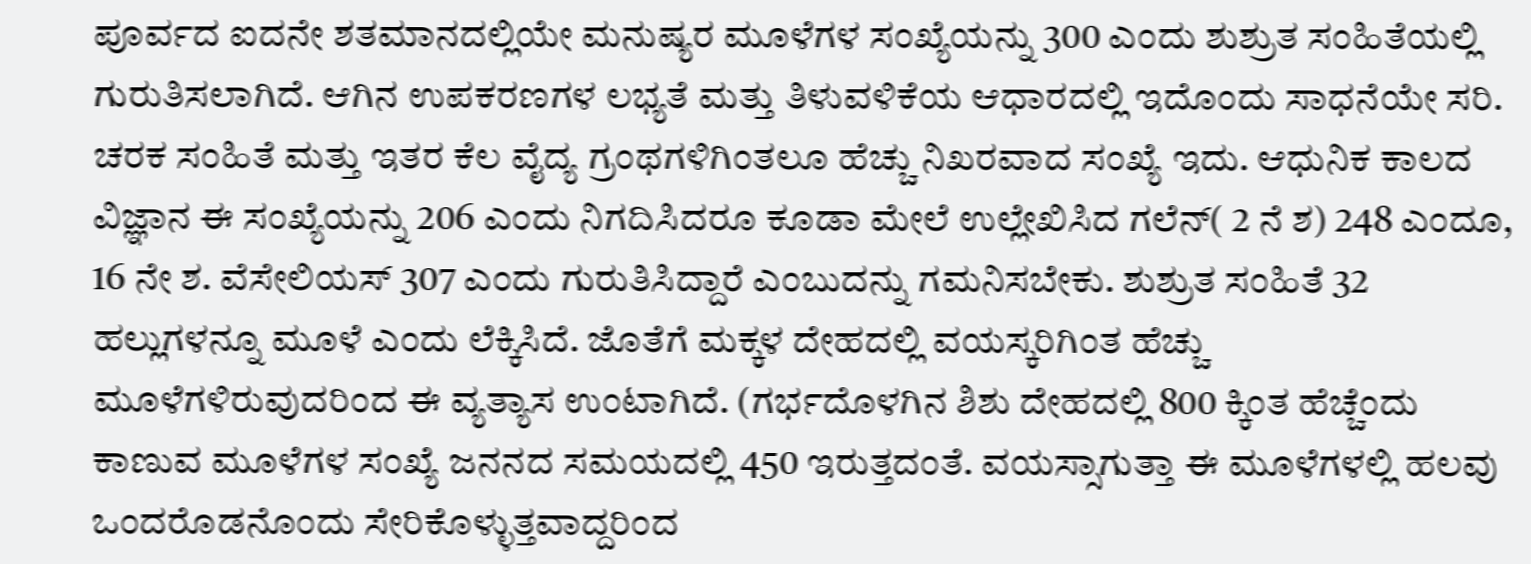ಪೂರ್ವದ ಐದನೇ ಶತಮಾನದಲ್ಲಿಯೇ ಮನುಷ್ಯರ ಮೂಳೆಗಳ ಸಂಖ್ಯೆಯನ್ನು 300 ಎಂದು ಶುಶ್ರುತ ಸಂಹಿತೆಯಲ್ಲಿ ಗುರುತಿಸಲಾಗಿದೆ. ಆಗಿನ ಉಪಕರಣಗಳ ಲಭ್ಯತೆ ಮತ್ತು ತಿಳುವಳಿಕೆಯ ಆಧಾರದಲ್ಲಿ ಇದೊಂದು ಸಾಧನೆಯೇ ಸರಿ. ಚರಕ ಸಂಹಿತೆ ಮತ್ತು ಇತರ ಕೆಲ ವೈದ್ಯ ಗ್ರಂಥಗಳಿಗಿಂತಲೂ ಹೆಚ್ಚು ನಿಖರವಾದ ಸಂಖ್ಯೆ ಇದು. ಆಧುನಿಕ ಕಾಲದ ವಿಜ್ಞಾನ ಈ ಸಂಖ್ಯೆಯನ್ನು 206 ಎಂದು ನಿಗದಿಸಿದರೂ ಕೂಡಾ ಮೇಲೆ ಉಲ್ಲೇಖಿಸಿದ ಗಲೆನ್( 2 ನೆ ಶ) 248 ಎಂದೂ, 16 ನೇ ಶ. ವೆಸೇಲಿಯಸ್ 307 ಎಂದು ಗುರುತಿಸಿದ್ದಾರೆ ಎಂಬುದನ್ನು ಗಮನಿಸಬೇಕು. ಶುಶ್ರುತ ಸಂಹಿತೆ 32 ಹಲ್ಲುಗಳನ್ನೂ ಮೂಳೆ ಎಂದು ಲೆಕ್ಕಿಸಿದೆ. ಜೊತೆಗೆ ಮಕ್ಕಳ ದೇಹದಲ್ಲಿ ವಯಸ್ಕರಿಗಿಂತ ಹೆಚ್ಚು ಮೂಳೆಗಳಿರುವುದರಿಂದ ಈ ವ್ಯತ್ಯಾಸ ಉಂಟಾಗಿದೆ. (ಗರ್ಭದೊಳಗಿನ ಶಿಶು ದೇಹದಲ್ಲಿ 800 ಕ್ಕಿಂತ ಹೆಚ್ಚೆಂದು ಕಾಣುವ ಮೂಳೆಗಳ ಸಂಖ್ಯೆ ಜನನದ ಸಮಯದಲ್ಲಿ 450 ಇರುತ್ತದಂತೆ. ವಯಸ್ಸಾಗುತ್ತಾ ಈ ಮೂಳೆಗಳಲ್ಲಿ ಹಲವು ಒಂದರೊಡನೊಂದು ಸೇರಿಕೊಳ್ಳುತ್ತವಾದ್ದರಿಂದ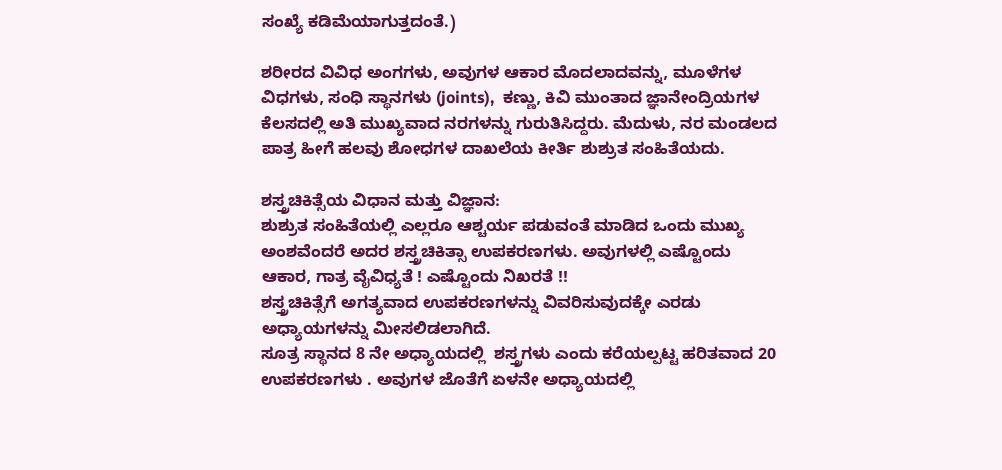ಸಂಖ್ಯೆ ಕಡಿಮೆಯಾಗುತ್ತದಂತೆ.)

ಶರೀರದ ವಿವಿಧ ಅಂಗಗಳು, ಅವುಗಳ ಆಕಾರ ಮೊದಲಾದವನ್ನು, ಮೂಳೆಗಳ ವಿಧಗಳು, ಸಂಧಿ ಸ್ಥಾನಗಳು (joints),  ಕಣ್ಣು, ಕಿವಿ ಮುಂತಾದ ಜ್ಞಾನೇಂದ್ರಿಯಗಳ ಕೆಲಸದಲ್ಲಿ ಅತಿ ಮುಖ್ಯವಾದ ನರಗಳನ್ನು ಗುರುತಿಸಿದ್ದರು. ಮೆದುಳು, ನರ ಮಂಡಲದ ಪಾತ್ರ ಹೀಗೆ ಹಲವು ಶೋಧಗಳ ದಾಖಲೆಯ ಕೀರ್ತಿ ಶುಶ್ರುತ ಸಂಹಿತೆಯದು.

ಶಸ್ತ್ರಚಿಕಿತ್ಸೆಯ ವಿಧಾನ ಮತ್ತು ವಿಜ್ಞಾನ:
ಶುಶ್ರುತ ಸಂಹಿತೆಯಲ್ಲಿ ಎಲ್ಲರೂ ಆಶ್ಚರ್ಯ ಪಡುವಂತೆ ಮಾಡಿದ ಒಂದು ಮುಖ್ಯ ಅಂಶವೆಂದರೆ ಅದರ ಶಸ್ತ್ರಚಿಕಿತ್ಸಾ ಉಪಕರಣಗಳು. ಅವುಗಳಲ್ಲಿ ಎಷ್ಟೊಂದು ಆಕಾರ, ಗಾತ್ರ ವೈವಿಧ್ಯತೆ ! ಎಷ್ಟೊಂದು ನಿಖರತೆ !!
ಶಸ್ತ್ರಚಿಕಿತ್ಸೆಗೆ ಅಗತ್ಯವಾದ ಉಪಕರಣಗಳನ್ನು ವಿವರಿಸುವುದಕ್ಕೇ ಎರಡು ಅಧ್ಯಾಯಗಳನ್ನು ಮೀಸಲಿಡಲಾಗಿದೆ.
ಸೂತ್ರ ಸ್ಥಾನದ 8 ನೇ ಅಧ್ಯಾಯದಲ್ಲಿ  ಶಸ್ತ್ರಗಳು ಎಂದು ಕರೆಯಲ್ಪಟ್ಟ ಹರಿತವಾದ 20 ಉಪಕರಣಗಳು . ಅವುಗಳ ಜೊತೆಗೆ ಏಳನೇ ಅಧ್ಯಾಯದಲ್ಲಿ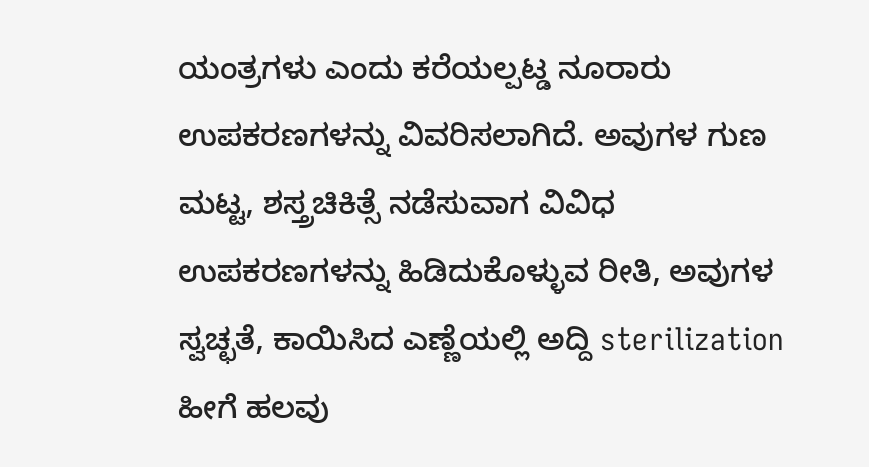ಯಂತ್ರಗಳು ಎಂದು ಕರೆಯಲ್ಪಟ್ಡ ನೂರಾರು ಉಪಕರಣಗಳನ್ನು ವಿವರಿಸಲಾಗಿದೆ. ಅವುಗಳ ಗುಣ ಮಟ್ಟ, ಶಸ್ತ್ರಚಿಕಿತ್ಸೆ ನಡೆಸುವಾಗ ವಿವಿಧ ಉಪಕರಣಗಳನ್ನು ಹಿಡಿದುಕೊಳ್ಳುವ ರೀತಿ, ಅವುಗಳ ಸ್ವಚ್ಛತೆ, ಕಾಯಿಸಿದ ಎಣ್ಣೆಯಲ್ಲಿ ಅದ್ದಿ sterilization ಹೀಗೆ ಹಲವು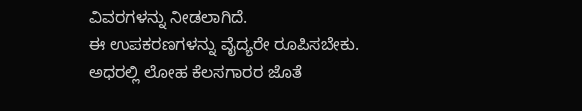ವಿವರಗಳನ್ನು ನೀಡಲಾಗಿದೆ.
ಈ ಉಪಕರಣಗಳನ್ನು ವೈದ್ಯರೇ ರೂಪಿಸಬೇಕು. ಅಧರಲ್ಲಿ ಲೋಹ ಕೆಲಸಗಾರರ ಜೊತೆ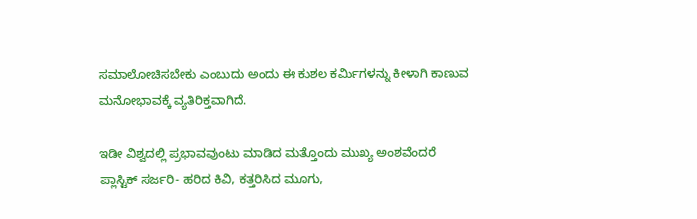ಸಮಾಲೋಚಿಸಬೇಕು ಎಂಬುದು ಅಂದು ಈ ಕುಶಲ ಕರ್ಮಿಗಳನ್ನು ಕೀಳಾಗಿ ಕಾಣುವ ಮನೋಭಾವಕ್ಕೆ ವ್ಯತಿರಿಕ್ತವಾಗಿದೆ.

ಇಡೀ ವಿಶ್ವದಲ್ಲಿ ಪ್ರಭಾವವುಂಟು ಮಾಡಿದ ಮತ್ತೊಂದು ಮುಖ್ಯ ಅಂಶವೆಂದರೆ ಪ್ಲಾಸ್ಟಿಕ್ ಸರ್ಜರಿ- ಹರಿದ ಕಿವಿ, ಕತ್ತರಿಸಿದ ಮೂಗು,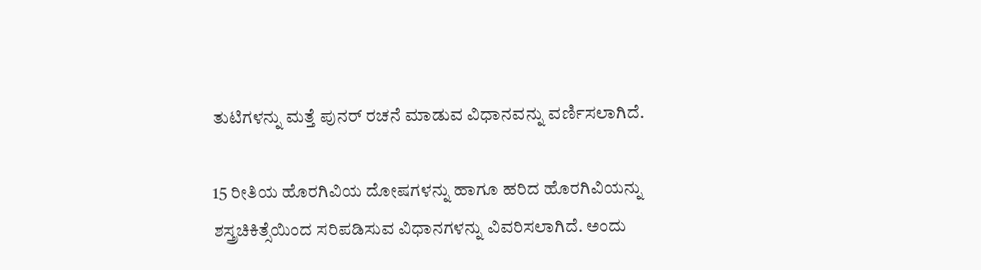ತುಟಿಗಳನ್ನು ಮತ್ತೆ ಪುನರ್ ರಚನೆ ಮಾಡುವ ವಿಧಾನವನ್ನು ವರ್ಣಿಸಲಾಗಿದೆ.

15 ರೀತಿಯ ಹೊರಗಿವಿಯ ದೋಷಗಳನ್ನು ಹಾಗೂ ಹರಿದ ಹೊರಗಿವಿಯನ್ನು ಶಸ್ತ್ರಚಿಕಿತ್ಸೆಯಿಂದ ಸರಿಪಡಿಸುವ ವಿಧಾನಗಳನ್ನು ವಿವರಿಸಲಾಗಿದೆ. ಅಂದು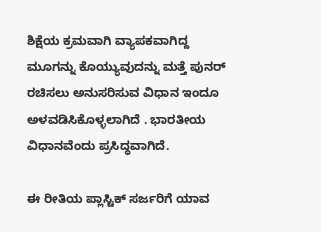ಶಿಕ್ಷೆಯ ಕ್ರಮವಾಗಿ ವ್ಯಾಪಕವಾಗಿದ್ದ  ಮೂಗನ್ನು ಕೊಯ್ಯುವುದನ್ನು ಮತ್ತೆ ಪುನರ್ ರಚಿಸಲು ಅನುಸರಿಸುವ ವಿಧಾನ ಇಂದೂ ಅಳವಡಿಸಿಕೊಳ್ಳಲಾಗಿದೆ . ಭಾರತೀಯ ವಿಧಾನವೆಂದು ಪ್ರಸಿದ್ಧವಾಗಿದೆ.

ಈ ರೀತಿಯ ಪ್ಲಾಸ್ಟಿಕ್ ಸರ್ಜರಿಗೆ ಯಾವ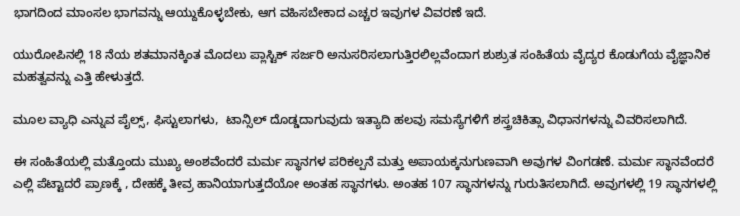ಭಾಗದಿಂದ ಮಾಂಸಲ ಭಾಗವನ್ನು ಆಯ್ದುಕೊಳ್ಳಬೇಕು, ಆಗ ವಹಿಸಬೇಕಾದ ಎಚ್ಚರ ಇವುಗಳ ವಿವರಣೆ ಇದೆ.

ಯುರೋಪಿನಲ್ಲಿ 18 ನೆಯ ಶತಮಾನಕ್ಕಿಂತ ಮೊದಲು ಪ್ಲಾಸ್ಟಿಕ್ ಸರ್ಜರಿ ಅನುಸರಿಸಲಾಗುತ್ತಿರಲಿಲ್ಲವೆಂದಾಗ ಶುಶ್ರುತ ಸಂಹಿತೆಯ ವೈದ್ಯರ ಕೊಡುಗೆಯ ವೈಜ್ಞಾನಿಕ ಮಹತ್ವವನ್ನು ಎತ್ತಿ ಹೇಳುತ್ತದೆ.

ಮೂಲ ವ್ಯಾಧಿ ಎನ್ನುವ ಪೈಲ್ಸ್, ಫಿಸ್ಟುಲಾಗಳು,  ಟಾನ್ಸಿಲ್ ದೊಡ್ಡದಾಗುವುದು ಇತ್ಯಾದಿ ಹಲವು ಸಮಸ್ಯೆಗಳಿಗೆ ಶಸ್ತ್ರಚಿಕಿತ್ಸಾ ವಿಧಾನಗಳನ್ನು ವಿವರಿಸಲಾಗಿದೆ.

ಈ ಸಂಹಿತೆಯಲ್ಲಿ ಮತ್ತೊಂದು ಮುಖ್ಯ ಅಂಶವೆಂದರೆ ಮರ್ಮ ಸ್ಥಾನಗಳ ಪರಿಕಲ್ಪನೆ ಮತ್ತು ಅಪಾಯಕ್ಕನುಗುಣವಾಗಿ ಅವುಗಳ ವಿಂಗಡಣೆ. ಮರ್ಮ ಸ್ಥಾನವೆಂದರೆ ಎಲ್ಲಿ ಪೆಟ್ಟಾದರೆ ಪ್ರಾಣಕ್ಕೆ , ದೇಹಕ್ಕೆ ತೀವ್ರ ಹಾನಿಯಾಗುತ್ತದೆಯೋ ಅಂತಹ ಸ್ಥಾನಗಳು. ಅಂತಹ 107 ಸ್ಥಾನಗಳನ್ನು ಗುರುತಿಸಲಾಗಿದೆ. ಅವುಗಳಲ್ಲಿ 19 ಸ್ಥಾನಗಳಲ್ಲಿ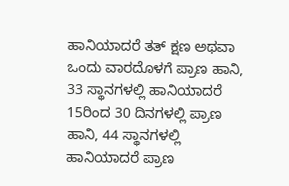ಹಾನಿಯಾದರೆ ತತ್ ಕ್ಷಣ ಅಥವಾ ಒಂದು ವಾರದೊಳಗೆ ಪ್ರಾಣ ಹಾನಿ, 33 ಸ್ಥಾನಗಳಲ್ಲಿ ಹಾನಿಯಾದರೆ 15ರಿಂದ 30 ದಿನಗಳಲ್ಲಿ ಪ್ರಾಣ ಹಾನಿ, 44 ಸ್ಥಾನಗಳಲ್ಲಿ ಹಾನಿಯಾದರೆ ಪ್ರಾಣ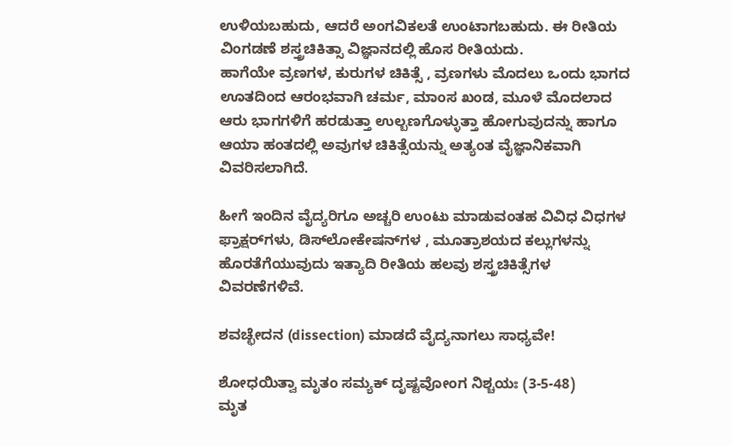ಉಳಿಯಬಹುದು, ಆದರೆ ಅಂಗವಿಕಲತೆ ಉಂಟಾಗಬಹುದು. ಈ ರೀತಿಯ ವಿಂಗಡಣೆ ಶಸ್ತ್ರಚಿಕಿತ್ಸಾ ವಿಜ್ಞಾನದಲ್ಲಿ ಹೊಸ ರೀತಿಯದು.
ಹಾಗೆಯೇ ವ್ರಣಗಳ, ಕುರುಗಳ ಚಿಕಿತ್ಸೆ , ವ್ರಣಗಳು ಮೊದಲು ಒಂದು ಭಾಗದ ಊತದಿಂದ ಆರಂಭವಾಗಿ ಚರ್ಮ, ಮಾಂಸ ಖಂಡ, ಮೂಳೆ ಮೊದಲಾದ ಆರು ಭಾಗಗಳಿಗೆ ಹರಡುತ್ತಾ ಉಲ್ಬಣಗೊಳ್ಳುತ್ತಾ ಹೋಗುವುದನ್ನು ಹಾಗೂ ಆಯಾ ಹಂತದಲ್ಲಿ ಅವುಗಳ ಚಿಕಿತ್ಸೆಯನ್ನು ಅತ್ಯಂತ ವೈಜ್ಞಾನಿಕವಾಗಿ ವಿವರಿಸಲಾಗಿದೆ.

ಹೀಗೆ ಇಂದಿನ‌ ವೈದ್ಯರಿಗೂ ಅಚ್ಚರಿ ಉಂಟು ಮಾಡುವಂತಹ ವಿವಿಧ ವಿಧಗಳ ಫ್ರಾಕ್ಷರ್‌ಗಳು, ಡಿಸ್‌ಲೋಕೇಷನ್‌ಗಳ , ಮೂತ್ರಾಶಯದ ಕಲ್ಲುಗಳನ್ನು ಹೊರತೆಗೆಯುವುದು ಇತ್ಯಾದಿ ರೀತಿಯ ಹಲವು ಶಸ್ತ್ರಚಿಕಿತ್ಸೆಗಳ ವಿವರಣೆಗಳಿವೆ.

ಶವಚ್ಛೇದನ (dissection) ಮಾಡದೆ ವೈದ್ಯನಾಗಲು ಸಾಧ್ಯವೇ!

ಶೋಧಯಿತ್ವಾ ಮೃತಂ ಸಮ್ಯಕ್ ದೃಷ್ಟವೋಂಗ ನಿಶ್ಚಯಃ (3-5-48)
ಮೃತ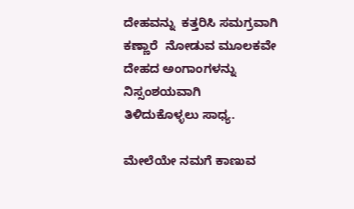ದೇಹವನ್ನು  ಕತ್ತರಿಸಿ ಸಮಗ್ರವಾಗಿ ಕಣ್ಣಾರೆ  ನೋಡುವ ಮೂಲಕವೇ ದೇಹದ ಅಂಗಾಂಗಳನ್ನು ನಿಸ್ಸಂಶಯವಾಗಿ ತಿಳಿದುಕೊಳ್ಳಲು ಸಾಧ್ಯ.

ಮೇಲೆಯೇ ನಮಗೆ ಕಾಣುವ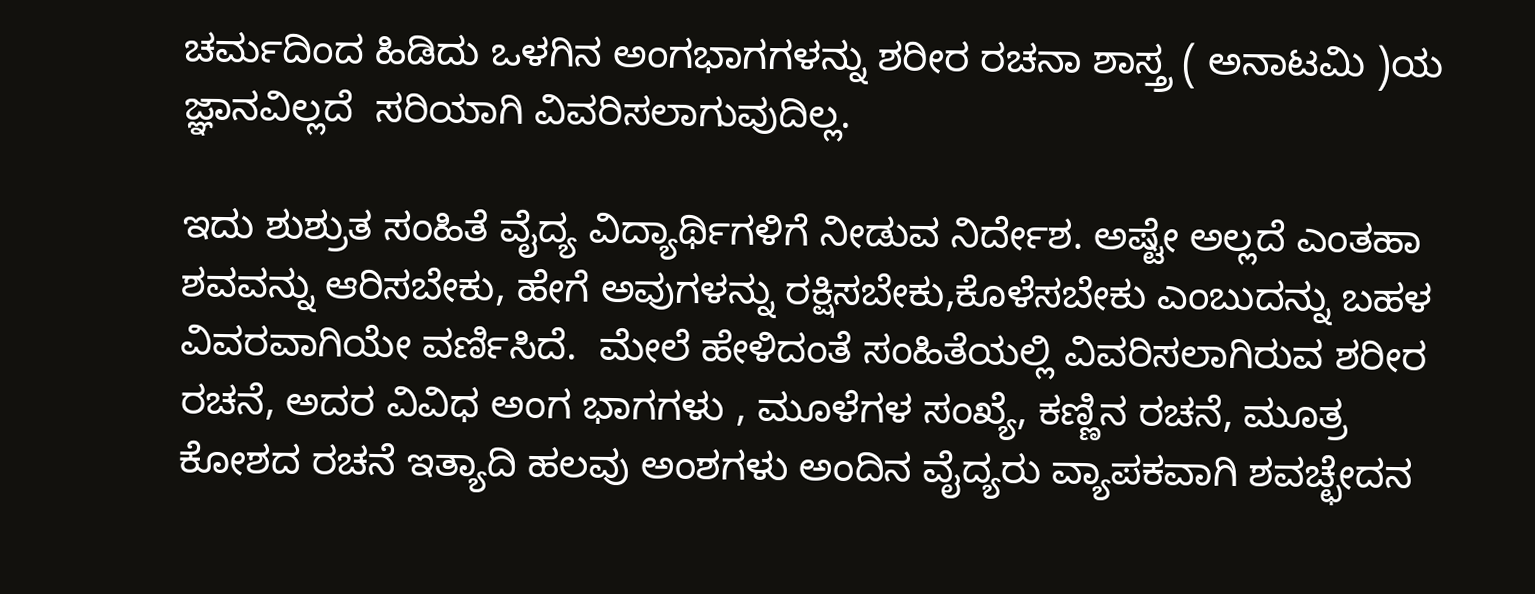ಚರ್ಮದಿಂದ ಹಿಡಿದು ಒಳಗಿನ ಅಂಗಭಾಗಗಳನ್ನು ಶರೀರ ರಚನಾ ಶಾಸ್ತ್ರ ( ಅನಾಟಮಿ )ಯ ಜ್ಞಾನವಿಲ್ಲದೆ  ಸರಿಯಾಗಿ ವಿವರಿಸಲಾಗುವುದಿಲ್ಲ.

ಇದು ಶುಶ್ರುತ ಸಂಹಿತೆ ವೈದ್ಯ ವಿದ್ಯಾರ್ಥಿಗಳಿಗೆ ನೀಡುವ ನಿರ್ದೇಶ. ಅಷ್ಟೇ ಅಲ್ಲದೆ ಎಂತಹಾ ಶವವನ್ನು ಆರಿಸಬೇಕು, ಹೇಗೆ ಅವುಗಳನ್ನು ರಕ್ಷಿಸಬೇಕು,ಕೊಳೆಸಬೇಕು ಎಂಬುದನ್ನು ಬಹಳ ವಿವರವಾಗಿಯೇ ವರ್ಣಿಸಿದೆ.  ಮೇಲೆ ಹೇಳಿದಂತೆ ಸಂಹಿತೆಯಲ್ಲಿ ವಿವರಿಸಲಾಗಿರುವ ಶರೀರ ರಚನೆ, ಅದರ ವಿವಿಧ ಅಂಗ ಭಾಗಗಳು , ಮೂಳೆಗಳ ಸಂಖ್ಯೆ, ಕಣ್ಣಿನ ರಚನೆ, ಮೂತ್ರ ಕೋಶದ ರಚನೆ ಇತ್ಯಾದಿ ಹಲವು ಅಂಶಗಳು ಅಂದಿನ ವೈದ್ಯರು ವ್ಯಾಪಕವಾಗಿ ಶವಚ್ಛೇದನ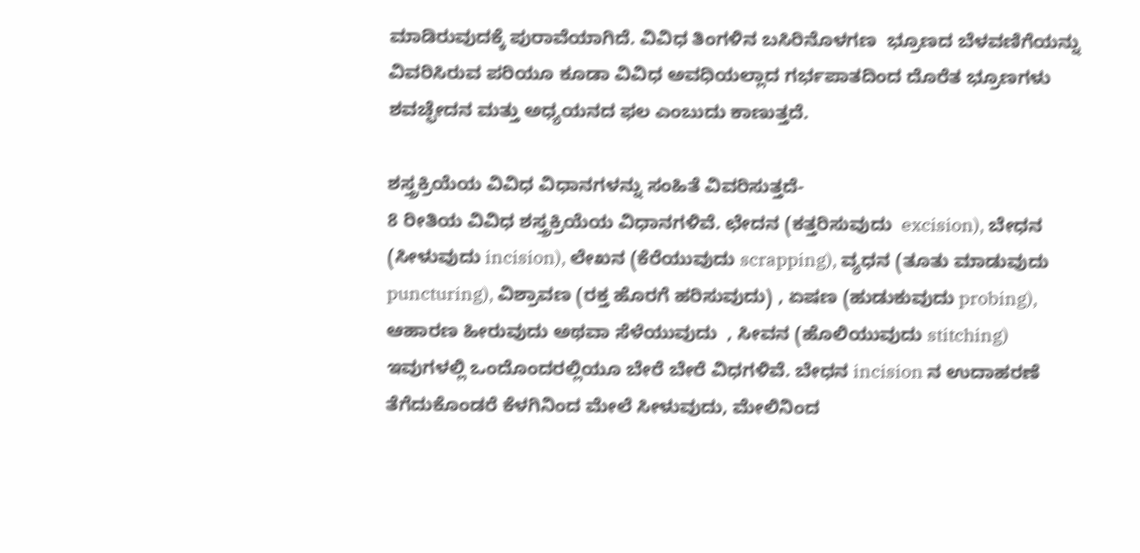ಮಾಡಿರುವುದಕ್ಕೆ ಪುರಾವೆಯಾಗಿದೆ. ವಿವಿಧ ತಿಂಗಳಿನ ಬಸಿರಿನೊಳಗಣ  ಭ್ರೂಣದ ಬೆಳವಣಿಗೆಯನ್ನು ವಿವರಿಸಿರುವ ಪರಿಯೂ ಕೂಡಾ ವಿವಿಧ ಅವಧಿಯಲ್ಲಾದ ಗರ್ಭಪಾತದಿಂದ ದೊರೆತ ಭ್ರೂಣಗಳು  ಶವಚ್ಛೇದನ ಮತ್ತು ಅಧ್ಯಯನದ ಫಲ ಎಂಬುದು ಕಾಣುತ್ತದೆ.

ಶಸ್ತ್ರಕ್ರಿಯೆಯ ವಿವಿಧ ವಿಧಾನಗಳನ್ನು ಸಂಹಿತೆ ವಿವರಿಸುತ್ತದೆ-
8 ರೀತಿಯ ವಿವಿಧ ಶಸ್ತ್ರಕ್ರಿಯೆಯ ವಿಧಾನಗಳಿವೆ. ಛೇದನ (ಕತ್ತರಿಸುವುದು  excision), ಬೇಧನ (ಸೀಳುವುದು incision), ಲೇಖನ (ಕೆರೆಯುವುದು scrapping), ವ್ಯಧನ (ತೂತು ಮಾಡುವುದು puncturing), ವಿಶ್ರಾವಣ (ರಕ್ತ ಹೊರಗೆ ಹರಿಸುವುದು) , ಏಷಣ (ಹುಡುಕುವುದು probing), ಆಹಾರಣ ಹೀರುವುದು ಅಥವಾ ಸೆಳೆಯುವುದು  , ಸೀವನ (ಹೊಲಿಯುವುದು stitching) ಇವುಗಳಲ್ಲಿ ಒಂದೊಂದರಲ್ಲಿಯೂ ಬೇರೆ ಬೇರೆ ವಿಧಗಳಿವೆ. ಬೇಧನ incision ನ ಉದಾಹರಣೆ ತೆಗೆದುಕೊಂಡರೆ ಕೆಳಗಿನಿಂದ ಮೇಲೆ ಸೀಳುವುದು, ಮೇಲಿನಿಂದ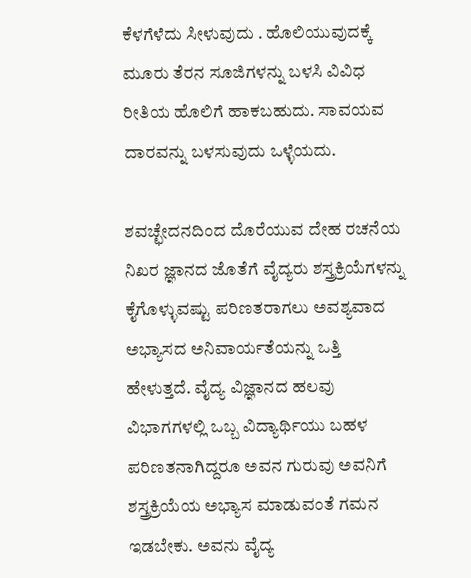ಕೆಳಗೆಳೆದು ಸೀಳುವುದು . ಹೊಲಿಯುವುದಕ್ಕೆ ಮೂರು ತೆರನ ಸೂಜಿಗಳನ್ನು ಬಳಸಿ ವಿವಿಧ ರೀತಿಯ ಹೊಲಿಗೆ ಹಾಕಬಹುದು. ಸಾವಯವ ದಾರವನ್ನು ಬಳಸುವುದು ಒಳ್ಳೆಯದು.

ಶವಚ್ಛೇದನದಿಂದ ದೊರೆಯುವ ದೇಹ ರಚನೆಯ ನಿಖರ ಜ್ಞಾನದ ಜೊತೆಗೆ ವೈದ್ಯರು ಶಸ್ತ್ರಕ್ರಿಯೆಗಳನ್ನು ಕೈಗೊಳ್ಳುವಷ್ಟು ಪರಿಣತರಾಗಲು ಅವಶ್ಯವಾದ ಅಭ್ಯಾಸದ ಅನಿವಾರ್ಯತೆಯನ್ನು ಒತ್ತಿ ಹೇಳುತ್ತದೆ. ವೈದ್ಯ ವಿಜ್ಞಾನದ ಹಲವು ವಿಭಾಗಗಳಲ್ಲಿ ಒಬ್ಬ ವಿದ್ಯಾರ್ಥಿಯು ಬಹಳ ಪರಿಣತನಾಗಿದ್ದರೂ ಅವನ ಗುರುವು ಅವನಿಗೆ ಶಸ್ತ್ರಕ್ರಿಯೆಯ ಅಭ್ಯಾಸ ಮಾಡುವಂತೆ ಗಮನ ಇಡಬೇಕು. ಅವನು ವೈದ್ಯ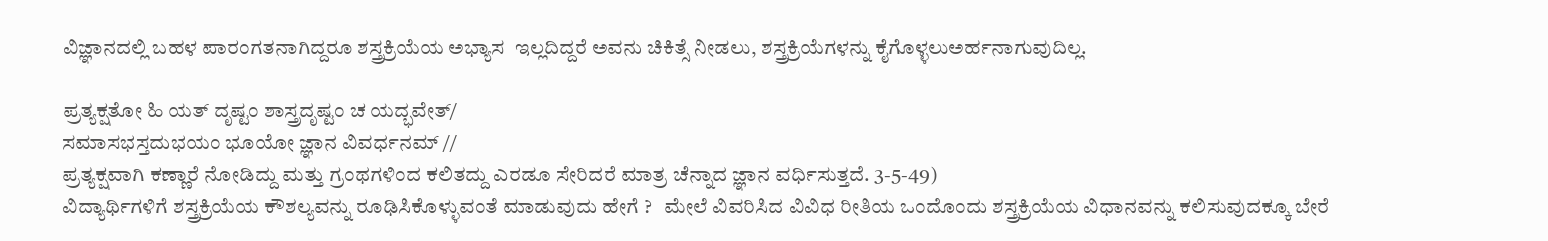ವಿಜ್ಞಾನದಲ್ಲಿ ಬಹಳ ಪಾರಂಗತನಾಗಿದ್ದರೂ ಶಸ್ತ್ರಕ್ರಿಯೆಯ ಅಭ್ಯಾಸ  ಇಲ್ಲದಿದ್ದರೆ ಅವನು ಚಿಕಿತ್ಸೆ ನೀಡಲು, ಶಸ್ತ್ರಕ್ರಿಯೆಗಳನ್ನು ಕೈಗೊಳ್ಳಲು‌ಅರ್ಹನಾಗುವುದಿಲ್ಲ.

ಪ್ರತ್ಯಕ್ಷತೋ ಹಿ ಯತ್ ದೃಷ್ಟಂ ಶಾಸ್ತ್ರದೃಷ್ಟಂ ಚ ಯದ್ಭವೇತ್/
ಸಮಾಸಭಸ್ತದುಭಯಂ ಭೂಯೋ ಜ್ಞಾನ ವಿವರ್ಧನಮ್ //
ಪ್ರತ್ಯಕ್ಷವಾಗಿ ಕಣ್ಣಾರೆ ನೋಡಿದ್ದು ಮತ್ತು ಗ್ರಂಥಗಳಿಂದ ಕಲಿತದ್ದು ಎರಡೂ ಸೇರಿದರೆ ಮಾತ್ರ ಚೆನ್ನಾದ ಜ್ಞಾನ ವರ್ಧಿಸುತ್ತದೆ. 3-5-49)
ವಿದ್ಯಾರ್ಥಿಗಳಿಗೆ ಶಸ್ತ್ರಕ್ರಿಯೆಯ ಕೌಶಲ್ಯವನ್ನು ರೂಢಿಸಿಕೊಳ್ಳುವಂತೆ ಮಾಡುವುದು ಹೇಗೆ ?   ಮೇಲೆ ವಿವರಿಸಿದ ವಿವಿಧ ರೀತಿಯ ಒಂದೊಂದು ಶಸ್ತ್ರಕ್ರಿಯೆಯ ವಿಧಾನವನ್ನು ಕಲಿಸುವುದಕ್ಕೂ ಬೇರೆ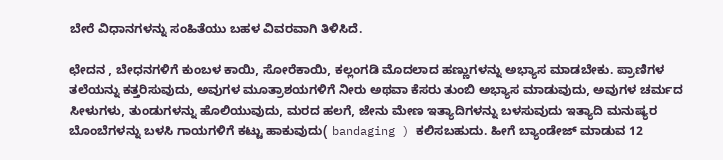ಬೇರೆ ವಿಧಾನಗಳನ್ನು ಸಂಹಿತೆಯು ಬಹಳ ವಿವರವಾಗಿ ತಿಳಿಸಿದೆ.

ಛೇದನ , ಬೇಧನಗಳಿಗೆ ಕುಂಬಳ ಕಾಯಿ, ಸೋರೆಕಾಯಿ, ಕಲ್ಲಂಗಡಿ ಮೊದಲಾದ ಹಣ್ಣುಗಳನ್ನು ಅಭ್ಯಾಸ ಮಾಡಬೇಕು. ಪ್ರಾಣಿಗಳ ತಲೆಯನ್ನು ಕತ್ತರಿಸುವುದು, ಅವುಗಳ ಮೂತ್ರಾಶಯಗಳಿಗೆ ನೀರು ಅಥವಾ ಕೆಸರು ತುಂಬಿ ಅಭ್ಯಾಸ ಮಾಡುವುದು, ಅವುಗಳ ಚರ್ಮದ ಸೀಳುಗಳು, ತುಂಡುಗಳನ್ನು ಹೊಲಿಯುವುದು, ಮರದ ಹಲಗೆ, ಜೇನು ಮೇಣ ಇತ್ಯಾದಿಗಳನ್ನು ಬಳಸುವುದು ಇತ್ಯಾದಿ ಮನುಷ್ಯರ ಬೊಂಬೆಗಳನ್ನು ಬಳಸಿ ಗಾಯಗಳಿಗೆ ಕಟ್ಟು ಹಾಕುವುದು( bandaging ) ಕಲಿಸಬಹುದು. ಹೀಗೆ ಬ್ಯಾಂಡೇಜ್ ಮಾಡುವ 12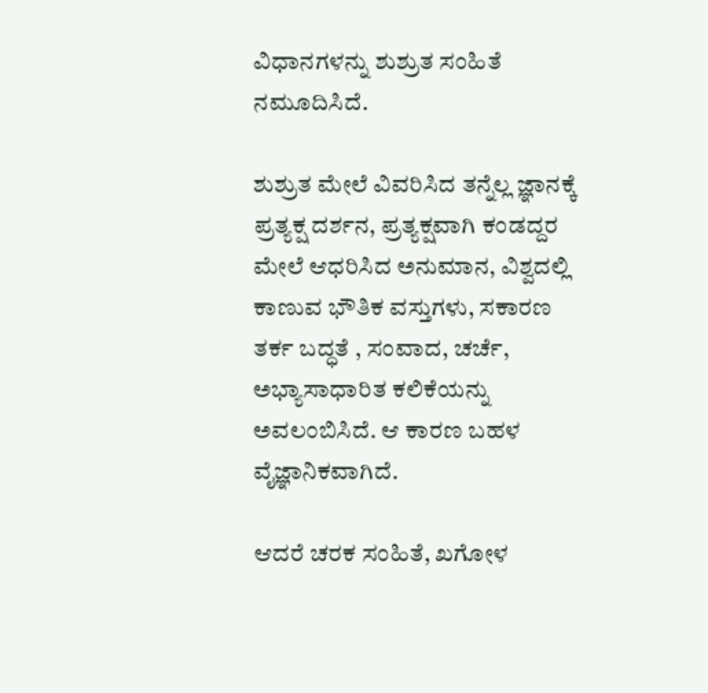ವಿಧಾನಗಳನ್ನು ಶುಶ್ರುತ ಸಂಹಿತೆ ನಮೂದಿಸಿದೆ.

ಶುಶ್ರುತ ಮೇಲೆ ವಿವರಿಸಿದ ತನ್ನೆಲ್ಲ ಜ್ಞಾನಕ್ಕೆ ಪ್ರತ್ಯಕ್ಷ ದರ್ಶನ, ಪ್ರತ್ಯಕ್ಷವಾಗಿ ಕಂಡದ್ದರ ಮೇಲೆ ಆಧರಿಸಿದ ಅನುಮಾನ, ವಿಶ್ವದಲ್ಲಿ ಕಾಣುವ ಭೌತಿಕ ವಸ್ತುಗಳು, ಸಕಾರಣ ತರ್ಕ ಬದ್ಧತೆ , ಸಂವಾದ, ಚರ್ಚೆ, ಅಭ್ಯಾಸಾಧಾರಿತ ಕಲಿಕೆಯನ್ನು ಅವಲಂಬಿಸಿದೆ. ಆ ಕಾರಣ ಬಹಳ ವೈಜ್ಞಾನಿಕವಾಗಿದೆ.

ಆದರೆ ಚರಕ ಸಂಹಿತೆ, ಖಗೋಳ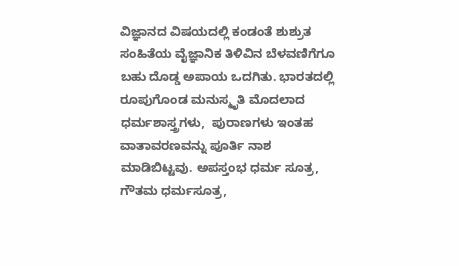ವಿಜ್ಞಾನದ ವಿಷಯದಲ್ಲಿ ಕಂಡಂತೆ ಶುಶ್ರುತ ಸಂಹಿತೆಯ ವೈಜ್ಞಾನಿಕ ತಿಳಿವಿನ ಬೆಳವಣಿಗೆಗೂ ಬಹು ದೊಡ್ಡ ಅಪಾಯ ಒದಗಿತು. ಭಾರತದಲ್ಲಿ ರೂಪುಗೊಂಡ ಮನುಸ್ಮೃತಿ ಮೊದಲಾದ ಧರ್ಮಶಾಸ್ತ್ರಗಳು,  ಪುರಾಣಗಳು ಇಂತಹ ವಾತಾವರಣವನ್ನು ಪೂರ್ತಿ ನಾಶ ಮಾಡಿಬಿಟ್ಟವು. ಅಪಸ್ತಂಭ ಧರ್ಮ ಸೂತ್ರ, ಗೌತಮ ಧರ್ಮಸೂತ್ರ,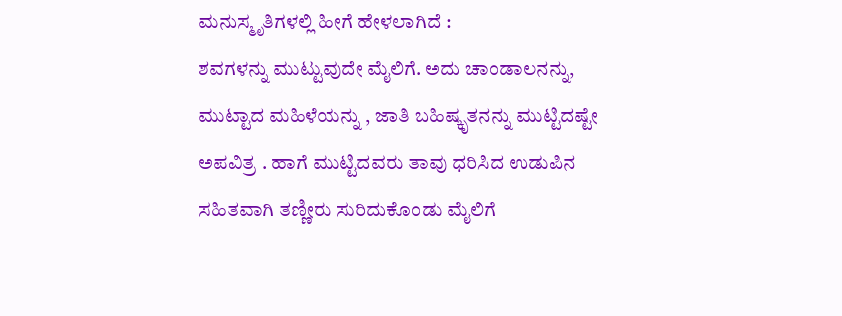ಮನುಸ್ಮೃತಿಗಳಲ್ಲಿ ಹೀಗೆ ಹೇಳಲಾಗಿದೆ :
ಶವಗಳನ್ನು ಮುಟ್ಟುವುದೇ ಮೈಲಿಗೆ. ಅದು ಚಾಂಡಾಲನನ್ನು,  ಮುಟ್ಟಾದ ಮಹಿಳೆಯನ್ನು , ಜಾತಿ ಬಹಿಷ್ಕೃತನನ್ನು ಮುಟ್ಟಿದಷ್ಟೇ ಅಪವಿತ್ರ . ಹಾಗೆ ಮುಟ್ಟಿದವರು ತಾವು ಧರಿಸಿದ ಉಡುಪಿನ ಸಹಿತವಾಗಿ ತಣ್ಣೀರು ಸುರಿದುಕೊಂಡು ಮೈಲಿಗೆ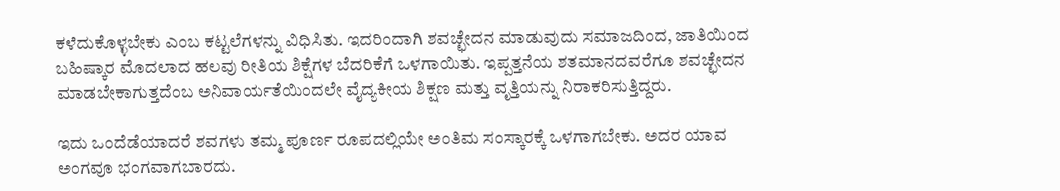ಕಳೆದುಕೊಳ್ಳಬೇಕು ಎಂಬ ಕಟ್ಟಲೆಗಳನ್ನು ವಿಧಿಸಿತು. ಇದರಿಂದಾಗಿ ಶವಚ್ಛೇದನ ಮಾಡುವುದು ಸಮಾಜದಿಂದ, ಜಾತಿಯಿಂದ ಬಹಿಷ್ಕಾರ ಮೊದಲಾದ ಹಲವು ರೀತಿಯ ಶಿಕ್ಷೆಗಳ ಬೆದರಿಕೆಗೆ ಒಳಗಾಯಿತು. ಇಪ್ಪತ್ತನೆಯ ಶತಮಾನದವರೆಗೂ ಶವಚ್ಛೇದನ ಮಾಡಬೇಕಾಗುತ್ತದೆಂಬ ಅನಿವಾರ್ಯತೆಯಿಂದಲೇ ವೈದ್ಯಕೀಯ ಶಿಕ್ಷಣ ಮತ್ತು ವೃತ್ತಿಯನ್ನು ನಿರಾಕರಿಸುತ್ತಿದ್ದರು.

ಇದು ಒಂದೆಡೆಯಾದರೆ ಶವಗಳು ತಮ್ಮ ಪೂರ್ಣ ರೂಪದಲ್ಲಿಯೇ ಅಂತಿಮ ಸಂಸ್ಕಾರಕ್ಕೆ ಒಳಗಾಗಬೇಕು. ಅದರ ಯಾವ ಅಂಗವೂ ಭಂಗವಾಗಬಾರದು.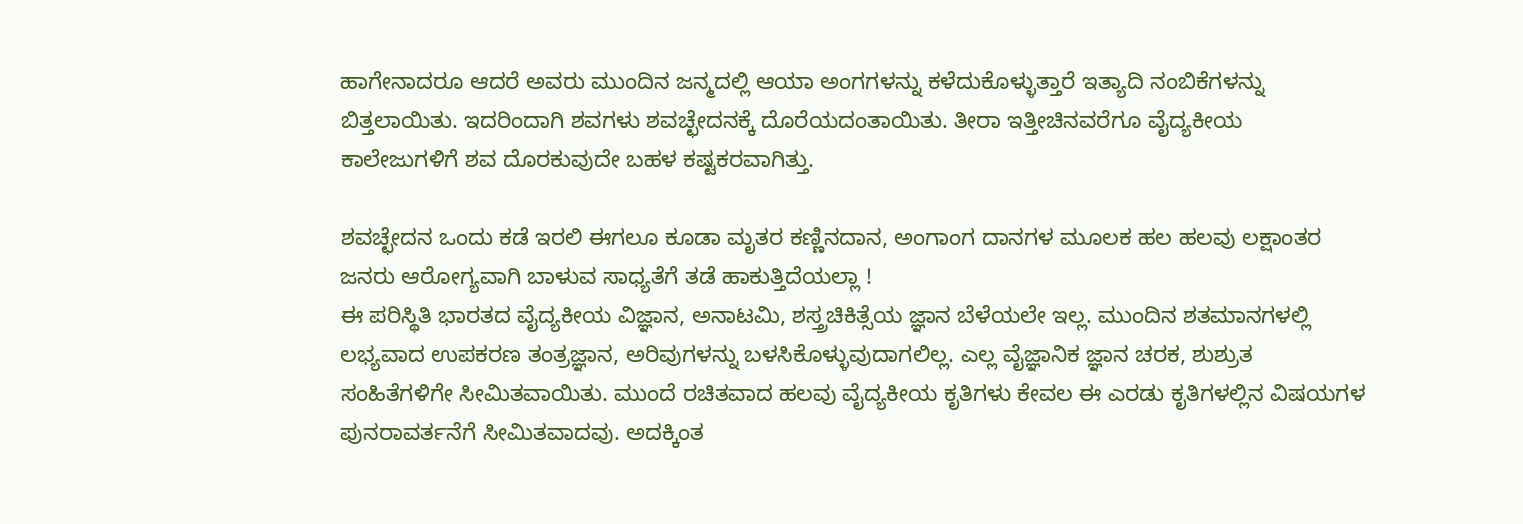ಹಾಗೇನಾದರೂ ಆದರೆ ಅವರು ಮುಂದಿನ ಜನ್ಮದಲ್ಲಿ ಆಯಾ ಅಂಗಗಳನ್ನು ಕಳೆದುಕೊಳ್ಳುತ್ತಾರೆ ಇತ್ಯಾದಿ ನಂಬಿಕೆಗಳನ್ನು ಬಿತ್ತಲಾಯಿತು. ಇದರಿಂದಾಗಿ ಶವಗಳು ಶವಚ್ಛೇದನಕ್ಕೆ ದೊರೆಯದಂತಾಯಿತು. ತೀರಾ ಇತ್ತೀಚಿನವರೆಗೂ ವೈದ್ಯಕೀಯ ಕಾಲೇಜುಗಳಿಗೆ ಶವ ದೊರಕುವುದೇ ಬಹಳ ಕಷ್ಟಕರವಾಗಿತ್ತು.

ಶವಚ್ಛೇದನ ಒಂದು ಕಡೆ ಇರಲಿ ಈಗಲೂ ಕೂಡಾ ಮೃತರ ಕಣ್ಣಿನ‌ದಾನ, ಅಂಗಾಂಗ ದಾನಗಳ ಮೂಲಕ ಹಲ ಹಲವು‌ ಲಕ್ಷಾಂತರ ಜನರು ಆರೋಗ್ಯವಾಗಿ‌ ಬಾಳುವ ಸಾಧ್ಯತೆಗೆ ತಡೆ ಹಾಕುತ್ತಿದೆಯಲ್ಲಾ !
ಈ ಪರಿಸ್ಥಿತಿ ಭಾರತದ ವೈದ್ಯಕೀಯ ವಿಜ್ಞಾನ, ಅನಾಟಮಿ, ಶಸ್ತ್ರಚಿಕಿತ್ಸೆಯ ಜ್ಞಾನ ಬೆಳೆಯಲೇ ಇಲ್ಲ. ಮುಂದಿನ ಶತಮಾನಗಳಲ್ಲಿ ಲಭ್ಯವಾದ ಉಪಕರಣ ತಂತ್ರಜ್ಞಾನ, ಅರಿವುಗಳನ್ನು ಬಳಸಿಕೊಳ್ಳುವುದಾಗಲಿಲ್ಲ. ಎಲ್ಲ ವೈಜ್ಞಾನಿಕ ಜ್ಞಾನ ಚರಕ, ಶುಶ್ರುತ ಸಂಹಿತೆಗಳಿಗೇ ಸೀಮಿತವಾಯಿತು. ಮುಂದೆ ರಚಿತವಾದ ಹಲವು ವೈದ್ಯಕೀಯ ಕೃತಿಗಳು ಕೇವಲ ಈ ಎರಡು ಕೃತಿಗಳಲ್ಲಿನ ವಿಷಯಗಳ ಪುನರಾವರ್ತನೆಗೆ ಸೀಮಿತವಾದವು. ಅದಕ್ಕಿಂತ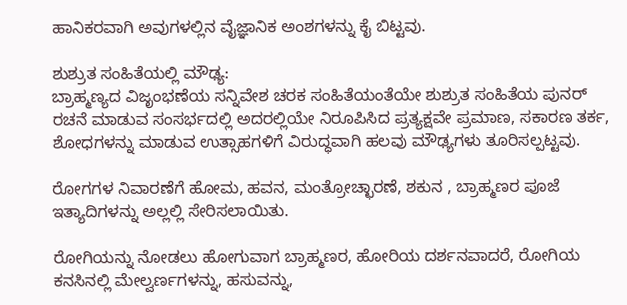ಹಾನಿಕರವಾಗಿ ಅವುಗಳಲ್ಲಿನ ವೈಜ್ಞಾನಿಕ ಅಂಶಗಳನ್ನು ಕೈ ಬಿಟ್ಟವು.

ಶುಶ್ರುತ ಸಂಹಿತೆಯಲ್ಲಿ ಮೌಢ್ಯ:
ಬ್ರಾಹ್ಮಣ್ಯದ ವಿಜೃಂಭಣೆಯ ಸನ್ನಿವೇಶ ಚರಕ ಸಂಹಿತೆಯಂತೆಯೇ ಶುಶ್ರುತ ಸಂಹಿತೆಯ ಪುನರ್ ರಚನೆ ಮಾಡುವ ಸಂಸರ್ಭದಲ್ಲಿ ಅದರಲ್ಲಿಯೇ ನಿರೂಪಿಸಿದ ಪ್ರತ್ಯಕ್ಷವೇ ಪ್ರಮಾಣ, ಸಕಾರಣ ತರ್ಕ, ಶೋಧಗಳನ್ನು ಮಾಡುವ ಉತ್ಸಾಹಗಳಿಗೆ ವಿರುದ್ಧವಾಗಿ ಹಲವು ಮೌಢ್ಯಗಳು ತೂರಿಸಲ್ಪಟ್ಟವು.

ರೋಗಗಳ ನಿವಾರಣೆಗೆ ಹೋಮ, ಹವನ, ಮಂತ್ರೋಚ್ಛಾರಣೆ, ಶಕುನ , ಬ್ರಾಹ್ಮಣರ ಪೂಜೆ ಇತ್ಯಾದಿಗಳನ್ನು ಅಲ್ಲಲ್ಲಿ ಸೇರಿಸಲಾಯಿತು.

ರೋಗಿಯನ್ನು ನೋಡಲು ಹೋಗುವಾಗ ಬ್ರಾಹ್ಮಣರ, ಹೋರಿಯ ದರ್ಶನವಾದರೆ, ರೋಗಿಯ ಕನಸಿನಲ್ಲಿ ಮೇಲ್ವರ್ಣಗಳನ್ನು, ಹಸುವನ್ನು,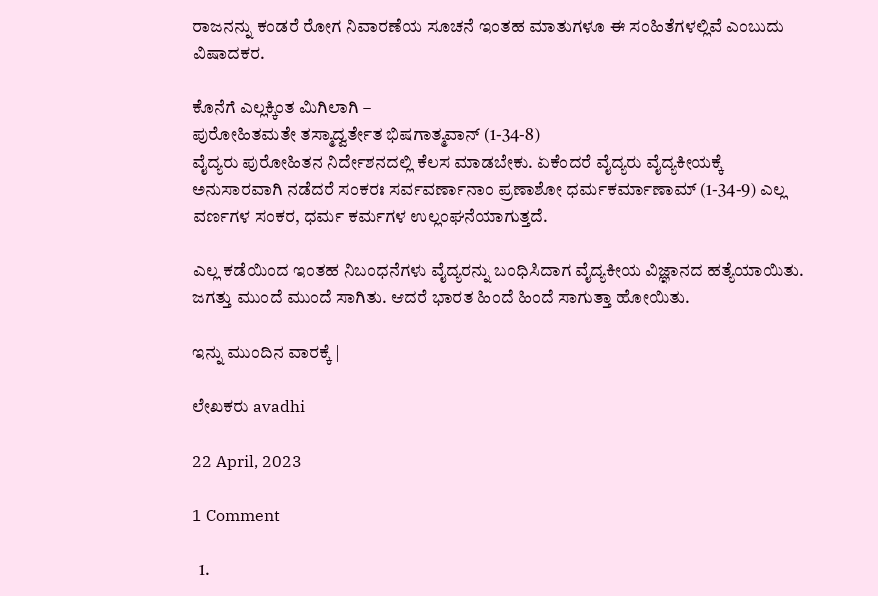ರಾಜನನ್ನು ಕಂಡರೆ ರೋಗ ನಿವಾರಣೆಯ‌ ಸೂಚನೆ ಇಂತಹ ಮಾತುಗಳೂ ಈ ಸಂಹಿತೆಗಳಲ್ಲಿವೆ ಎಂಬುದು ವಿಷಾದಕರ.

ಕೊನೆಗೆ ಎಲ್ಲಕ್ಕಿಂತ ಮಿಗಿಲಾಗಿ –
ಪುರೋಹಿತಮತೇ ತಸ್ಮಾದ್ವರ್ತೇತ ಭಿಷಗಾತ್ಮವಾನ್ (1-34-8)
ವೈದ್ಯರು ಪುರೋಹಿತನ ನಿರ್ದೇಶನದಲ್ಲಿ ಕೆಲಸ ಮಾಡಬೇಕು. ಏಕೆಂದರೆ ವೈದ್ಯರು ವೈದ್ಯಕೀಯಕ್ಕೆ ಅನುಸಾರವಾಗಿ ನಡೆದರೆ ಸಂಕರಃ ಸರ್ವವರ್ಣಾನಾಂ ಪ್ರಣಾಶೋ ಧರ್ಮಕರ್ಮಾಣಾಮ್ (1-34-9) ಎಲ್ಲ ವರ್ಣಗಳ ಸಂಕರ, ಧರ್ಮ ಕರ್ಮಗಳ ಉಲ್ಲಂಘನೆಯಾಗುತ್ತದೆ.

ಎಲ್ಲ ಕಡೆಯಿಂದ ಇಂತಹ ನಿಬಂಧನೆಗಳು ವೈದ್ಯರನ್ನು ಬಂಧಿಸಿದಾಗ ವೈದ್ಯಕೀಯ ವಿಜ್ಞಾನದ ಹತ್ಯೆಯಾಯಿತು. ಜಗತ್ತು ಮುಂದೆ ಮುಂದೆ ಸಾಗಿತು. ಆದರೆ ಭಾರತ ಹಿಂದೆ ಹಿಂದೆ ಸಾಗುತ್ತಾ ಹೋಯಿತು.

ಇನ್ನು ಮುಂದಿನ ವಾರಕ್ಕೆ |

ಲೇಖಕರು avadhi

22 April, 2023

1 Comment

  1.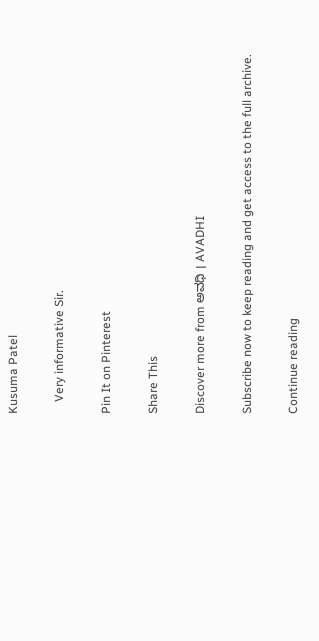Kusuma Patel

    Very informative Sir.

Pin It on Pinterest

Share This

Discover more from ಅವಧಿ । AVADHI

Subscribe now to keep reading and get access to the full archive.

Continue reading